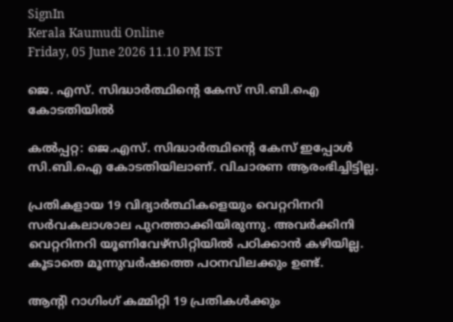SignIn
Kerala Kaumudi Online
Friday, 05 June 2026 11.10 PM IST

ജെ. എസ്. സിദ്ധാർത്ഥിന്റെ കേസ് സി.ബി.ഐ കോടതിയിൽ

കൽപ്പറ്റ: ജെ.എസ്. സിദ്ധാർത്ഥിന്റെ കേസ് ഇപ്പോൾ സി.ബി.ഐ കോടതിയിലാണ്. വിചാരണ ആരംഭിച്ചിട്ടില്ല.

പ്രതികളായ 19 വിദ്യാർത്ഥികളെയും വെറ്ററിനറി സർവകലാശാല പുറത്താക്കിയിരുന്നു. അവർക്കിനി വെറ്ററിനറി യൂണിവേഴ്സിറ്റിയിൽ പഠിക്കാൻ കഴിയില്ല. കൂടാതെ മൂന്നുവർഷത്തെ പഠനവിലക്കും ഉണ്ട്.

ആന്റി റാഗിംഗ് കമ്മിറ്റി 19 പ്രതികൾക്കും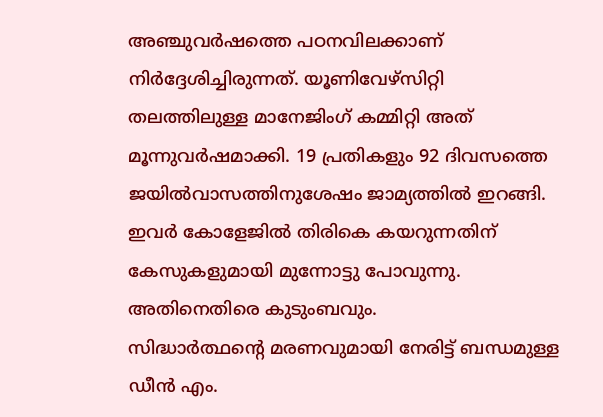അഞ്ചുവർഷത്തെ പഠനവിലക്കാണ് നിർദ്ദേശിച്ചിരുന്നത്. യൂണിവേഴ്സിറ്റി തലത്തിലുള്ള മാനേജിംഗ് കമ്മിറ്റി അത് മൂന്നുവർഷമാക്കി. 19 പ്രതികളും 92 ദിവസത്തെ ജയിൽവാസത്തിനുശേഷം ജാമ്യത്തിൽ ഇറങ്ങി. ഇവർ കോളേജിൽ തിരികെ കയറുന്നതിന് കേസുകളുമായി മുന്നോട്ടു പോവുന്നു. അതിനെതിരെ കുടുംബവും.
സിദ്ധാർത്ഥന്റെ മരണവുമായി നേരിട്ട് ബന്ധമുള്ള ഡീൻ എം.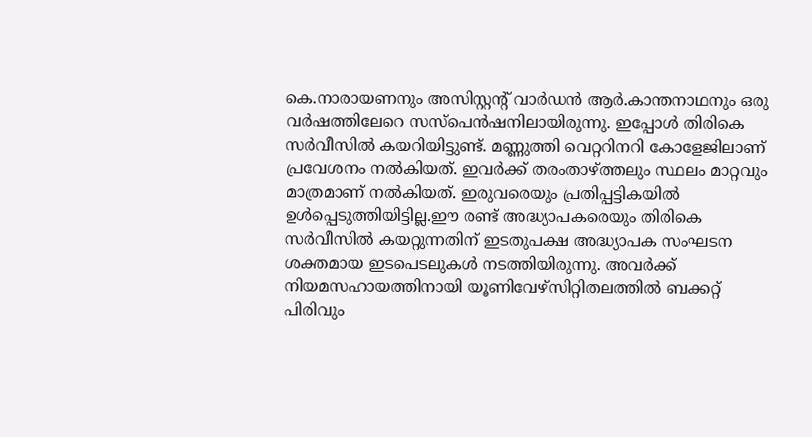കെ.നാരായണനും അസിസ്റ്റന്റ് വാർഡൻ ആർ.കാന്തനാഥനും ഒരു വർഷത്തിലേറെ സസ്‌പെൻഷനിലായിരുന്നു. ഇപ്പോൾ തിരികെ സർവീസിൽ കയറിയിട്ടുണ്ട്. മണ്ണുത്തി വെറ്ററിനറി കോളേജിലാണ് പ്രവേശനം നൽകിയത്. ഇവർക്ക് തരംതാഴ്ത്തലും സ്ഥലം മാറ്റവും മാത്രമാണ് നൽകിയത്. ഇരുവരെയും പ്രതിപ്പട്ടികയിൽ ഉൾപ്പെടുത്തിയിട്ടില്ല.ഈ രണ്ട് അദ്ധ്യാപകരെയും തിരികെ സർവീസിൽ കയറ്റുന്നതിന് ഇടതുപക്ഷ അദ്ധ്യാപക സംഘടന ശക്തമായ ഇടപെടലുകൾ നടത്തിയിരുന്നു. അവർക്ക് നിയമസഹായത്തിനായി യൂണിവേഴ്സിറ്റിതലത്തിൽ ബക്കറ്റ് പിരിവും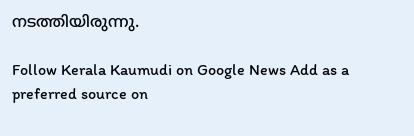നടത്തിയിരുന്നു.

Follow Kerala Kaumudi on Google News Add as a preferred source on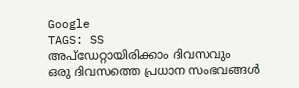Google
TAGS: SS
അപ്ഡേറ്റായിരിക്കാം ദിവസവും
ഒരു ദിവസത്തെ പ്രധാന സംഭവങ്ങൾ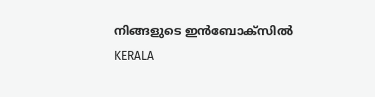നിങ്ങളുടെ ഇൻബോക്സിൽ
KERALA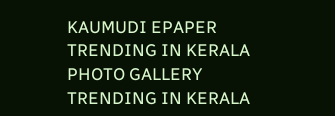KAUMUDI EPAPER
TRENDING IN KERALA
PHOTO GALLERY
TRENDING IN KERALA